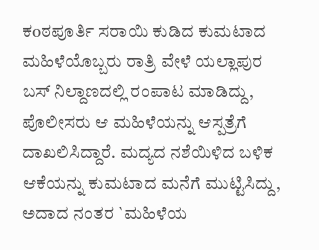ಕoಠಪೂರ್ತಿ ಸರಾಯಿ ಕುಡಿದ ಕುಮಟಾದ ಮಹಿಳೆಯೊಬ್ಬರು ರಾತ್ರಿ ವೇಳೆ ಯಲ್ಲಾಪುರ ಬಸ್ ನಿಲ್ದಾಣದಲ್ಲಿ ರಂಪಾಟ ಮಾಡಿದ್ದು, ಪೊಲೀಸರು ಆ ಮಹಿಳೆಯನ್ನು ಆಸ್ಪತ್ರೆಗೆ ದಾಖಲಿಸಿದ್ದಾರೆ. ಮದ್ಯದ ನಶೆಯಿಳಿದ ಬಳಿಕ ಆಕೆಯನ್ನು ಕುಮಟಾದ ಮನೆಗೆ ಮುಟ್ಟಿಸಿದ್ದು, ಅದಾದ ನಂತರ `ಮಹಿಳೆಯ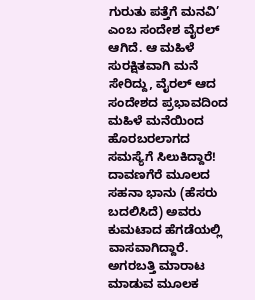ಗುರುತು ಪತ್ತೆಗೆ ಮನವಿ’ ಎಂಬ ಸಂದೇಶ ವೈರಲ್ ಆಗಿದೆ. ಆ ಮಹಿಳೆ ಸುರಕ್ಷಿತವಾಗಿ ಮನೆ ಸೇರಿದ್ದು, ವೈರಲ್ ಆದ ಸಂದೇಶದ ಪ್ರಭಾವದಿಂದ ಮಹಿಳೆ ಮನೆಯಿಂದ ಹೊರಬರಲಾಗದ ಸಮಸ್ಯೆಗೆ ಸಿಲುಕಿದ್ದಾರೆ!
ದಾವಣಗೆರೆ ಮೂಲದ ಸಹನಾ ಭಾನು (ಹೆಸರು ಬದಲಿಸಿದೆ) ಅವರು ಕುಮಟಾದ ಹೆಗಡೆಯಲ್ಲಿ ವಾಸವಾಗಿದ್ದಾರೆ. ಅಗರಬತ್ತಿ ಮಾರಾಟ ಮಾಡುವ ಮೂಲಕ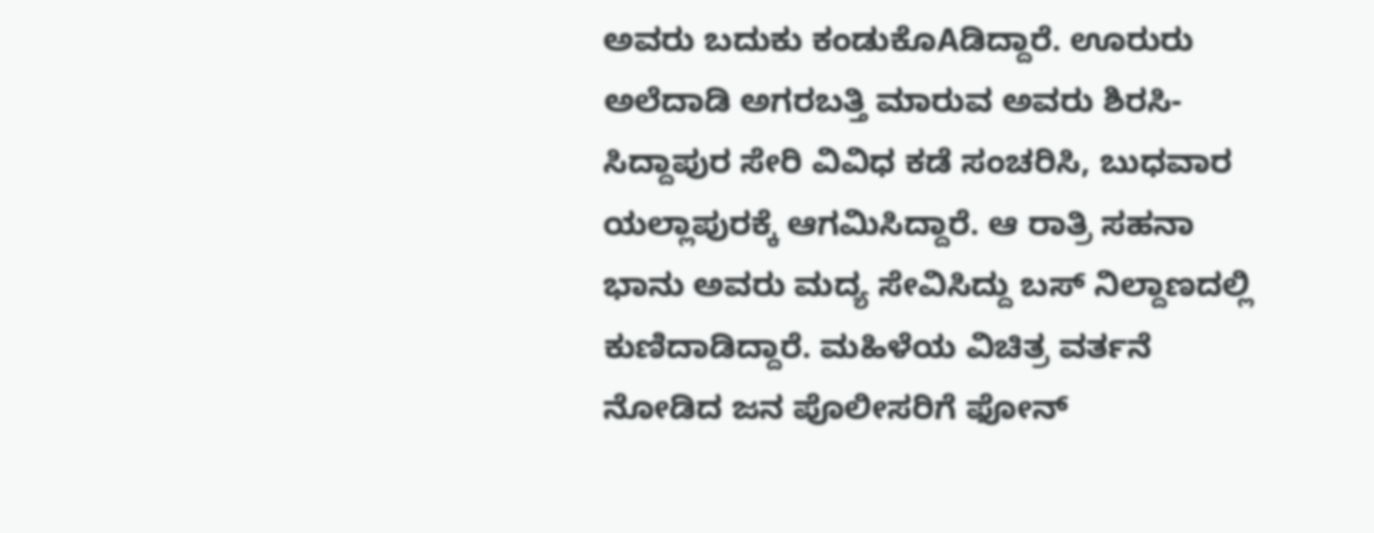ಅವರು ಬದುಕು ಕಂಡುಕೊAಡಿದ್ದಾರೆ. ಊರುರು ಅಲೆದಾಡಿ ಅಗರಬತ್ತಿ ಮಾರುವ ಅವರು ಶಿರಸಿ-ಸಿದ್ದಾಪುರ ಸೇರಿ ವಿವಿಧ ಕಡೆ ಸಂಚರಿಸಿ, ಬುಧವಾರ ಯಲ್ಲಾಪುರಕ್ಕೆ ಆಗಮಿಸಿದ್ದಾರೆ. ಆ ರಾತ್ರಿ ಸಹನಾ ಭಾನು ಅವರು ಮದ್ಯ ಸೇವಿಸಿದ್ದು ಬಸ್ ನಿಲ್ದಾಣದಲ್ಲಿ ಕುಣಿದಾಡಿದ್ದಾರೆ. ಮಹಿಳೆಯ ವಿಚಿತ್ರ ವರ್ತನೆ ನೋಡಿದ ಜನ ಪೊಲೀಸರಿಗೆ ಫೋನ್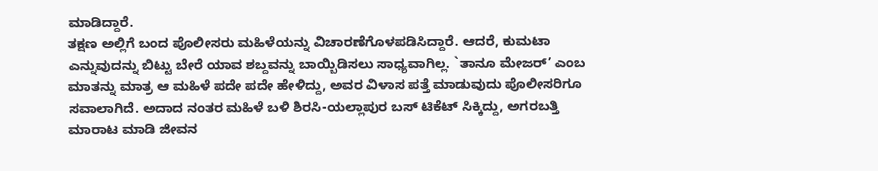ಮಾಡಿದ್ದಾರೆ.
ತಕ್ಷಣ ಅಲ್ಲಿಗೆ ಬಂದ ಪೊಲೀಸರು ಮಹಿಳೆಯನ್ನು ವಿಚಾರಣೆಗೊಳಪಡಿಸಿದ್ದಾರೆ. ಆದರೆ, ಕುಮಟಾ ಎನ್ನುವುದನ್ನು ಬಿಟ್ಟು ಬೇರೆ ಯಾವ ಶಬ್ದವನ್ನು ಬಾಯ್ಬಿಡಿಸಲು ಸಾಧ್ಯವಾಗಿಲ್ಲ. `ತಾನೂ ಮೇಜರ್’ ಎಂಬ ಮಾತನ್ನು ಮಾತ್ರ ಆ ಮಹಿಳೆ ಪದೇ ಪದೇ ಹೇಳಿದ್ದು, ಅವರ ವಿಳಾಸ ಪತ್ತೆ ಮಾಡುವುದು ಪೊಲೀಸರಿಗೂ ಸವಾಲಾಗಿದೆ. ಅದಾದ ನಂತರ ಮಹಿಳೆ ಬಳಿ ಶಿರಸಿ-ಯಲ್ಲಾಪುರ ಬಸ್ ಟಿಕೆಟ್ ಸಿಕ್ಕಿದ್ದು, ಅಗರಬತ್ತಿ ಮಾರಾಟ ಮಾಡಿ ಜೀವನ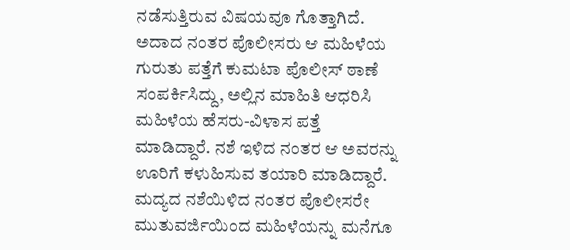ನಡೆಸುತ್ತಿರುವ ವಿಷಯವೂ ಗೊತ್ತಾಗಿದೆ. ಅದಾದ ನಂತರ ಪೊಲೀಸರು ಆ ಮಹಿಳೆಯ ಗುರುತು ಪತ್ತೆಗೆ ಕುಮಟಾ ಪೊಲೀಸ್ ಠಾಣೆ ಸಂಪರ್ಕಿಸಿದ್ದು, ಅಲ್ಲಿನ ಮಾಹಿತಿ ಆಧರಿಸಿ ಮಹಿಳೆಯ ಹೆಸರು-ವಿಳಾಸ ಪತ್ತೆ ಮಾಡಿದ್ದಾರೆ. ನಶೆ ಇಳಿದ ನಂತರ ಆ ಅವರನ್ನು ಊರಿಗೆ ಕಳುಹಿಸುವ ತಯಾರಿ ಮಾಡಿದ್ದಾರೆ. ಮದ್ಯದ ನಶೆಯಿಳಿದ ನಂತರ ಪೊಲೀಸರೇ ಮುತುವರ್ಜಿಯಿಂದ ಮಹಿಳೆಯನ್ನು ಮನೆಗೂ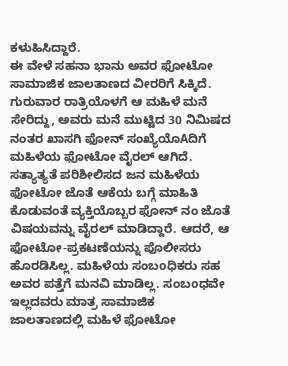ಕಳುಹಿಸಿದ್ದಾರೆ.
ಈ ವೇಳೆ ಸಹನಾ ಭಾನು ಅವರ ಫೋಟೋ ಸಾಮಾಜಿಕ ಜಾಲತಾಣದ ವೀರರಿಗೆ ಸಿಕ್ಕಿದೆ. ಗುರುವಾರ ರಾತ್ರಿಯೊಳಗೆ ಆ ಮಹಿಳೆ ಮನೆ ಸೇರಿದ್ದು, ಅವರು ಮನೆ ಮುಟ್ಟಿದ 30 ನಿಮಿಷದ ನಂತರ ಖಾಸಗಿ ಫೋನ್ ಸಂಖ್ಯೆಯೊAದಿಗೆ ಮಹಿಳೆಯ ಫೋಟೋ ವೈರಲ್ ಆಗಿದೆ. ಸತ್ಯಾತ್ಯತೆ ಪರಿಶೀಲಿಸದ ಜನ ಮಹಿಳೆಯ ಫೋಟೋ ಜೊತೆ ಆಕೆಯ ಬಗ್ಗೆ ಮಾಹಿತಿ ಕೊಡುವಂತೆ ವ್ಯಕ್ತಿಯೊಬ್ಬರ ಫೋನ್ ನಂ ಜೊತೆ ವಿಷಯವನ್ನು ವೈರಲ್ ಮಾಡಿದ್ದಾರೆ. ಆದರೆ, ಆ ಫೋಟೋ-ಪ್ರಕಟಣೆಯನ್ನು ಪೊಲೀಸರು ಹೊರಡಿಸಿಲ್ಲ. ಮಹಿಳೆಯ ಸಂಬoಧಿಕರು ಸಹ ಅವರ ಪತ್ತೆಗೆ ಮನವಿ ಮಾಡಿಲ್ಲ. ಸಂಬoಧವೇ ಇಲ್ಲದವರು ಮಾತ್ರ ಸಾಮಾಜಿಕ ಜಾಲತಾಣದಲ್ಲಿ ಮಹಿಳೆ ಫೋಟೋ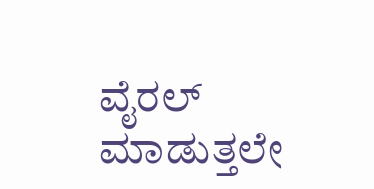ವೈರಲ್ ಮಾಡುತ್ತಲೇ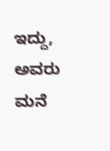ಇದ್ದು, ಅವರು ಮನೆ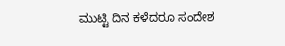ಮುಟ್ಟಿ ದಿನ ಕಳೆದರೂ ಸಂದೇಶ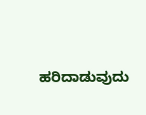ಹರಿದಾಡುವುದು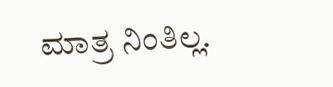ಮಾತ್ರ ನಿಂತಿಲ್ಲ.